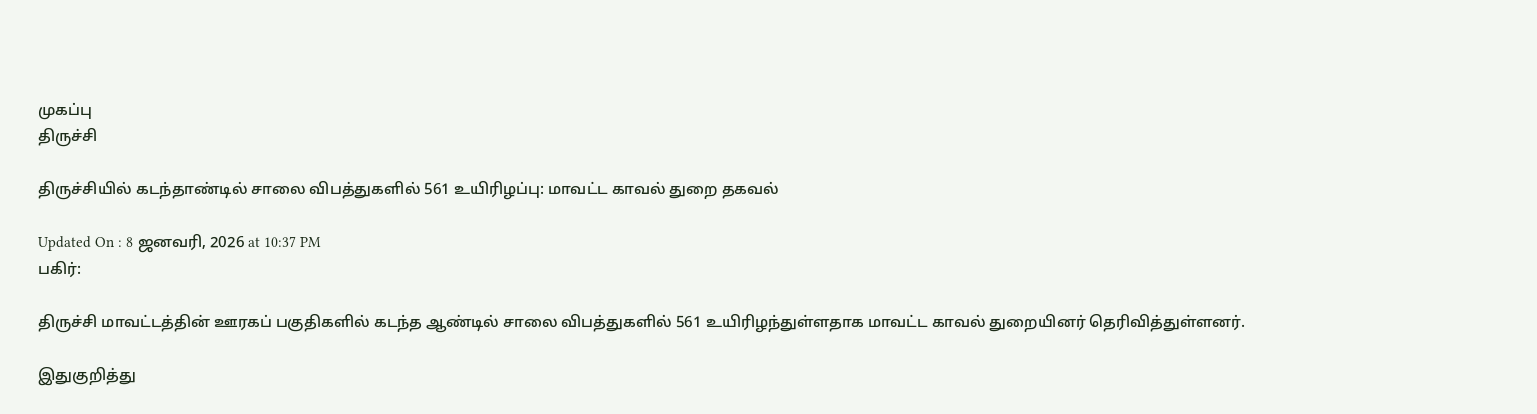முகப்பு
திருச்சி

திருச்சியில் கடந்தாண்டில் சாலை விபத்துகளில் 561 உயிரிழப்பு: மாவட்ட காவல் துறை தகவல்

Updated On : 8 ஜனவரி, 2026 at 10:37 PM
பகிர்:

திருச்சி மாவட்டத்தின் ஊரகப் பகுதிகளில் கடந்த ஆண்டில் சாலை விபத்துகளில் 561 உயிரிழந்துள்ளதாக மாவட்ட காவல் துறையினர் தெரிவித்துள்ளனர்.

இதுகுறித்து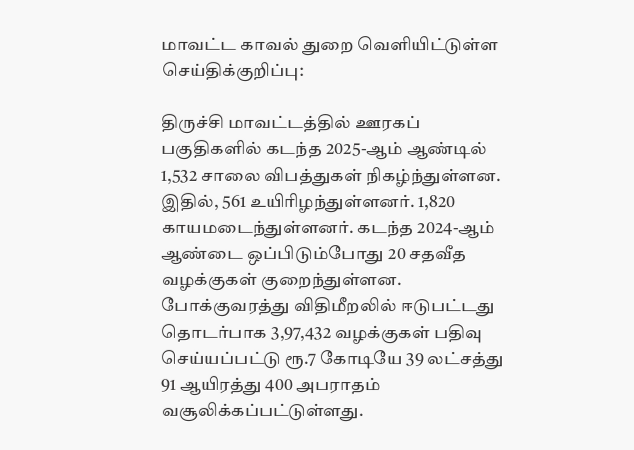மாவட்ட காவல் துறை வெளியிட்டுள்ள செய்திக்குறிப்பு:

திருச்சி மாவட்டத்தில் ஊரகப் பகுதிகளில் கடந்த 2025-ஆம் ஆண்டில் 1,532 சாலை விபத்துகள் நிகழ்ந்துள்ளன. இதில், 561 உயிரிழந்துள்ளனர். 1,820 காயமடைந்துள்ளனர். கடந்த 2024-ஆம் ஆண்டை ஒப்பிடும்போது 20 சதவீத வழக்குகள் குறைந்துள்ளன. போக்குவரத்து விதிமீறலில் ஈடுபட்டது தொடர்பாக 3,97,432 வழக்குகள் பதிவு செய்யப்பட்டு ரூ.7 கோடியே 39 லட்சத்து 91 ஆயிரத்து 400 அபராதம் வசூலிக்கப்பட்டுள்ளது.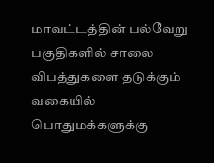மாவட்டத்தின் பல்வேறு பகுதிகளில் சாலை விபத்துகளை தடுக்கும் வகையில் பொதுமக்களுக்கு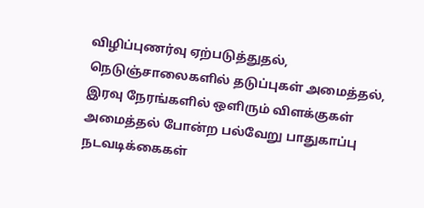விழிப்புணர்வு ஏற்படுத்துதல், நெடுஞ்சாலைகளில் தடுப்புகள் அமைத்தல், இரவு நேரங்களில் ஒளிரும் விளக்குகள் அமைத்தல் போன்ற பல்வேறு பாதுகாப்பு நடவடிக்கைகள்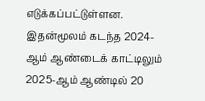எடுக்கப்பட்டுள்ளன. இதன்மூலம் கடந்த 2024-ஆம் ஆண்டைக் காட்டிலும் 2025-ஆம் ஆண்டில் 20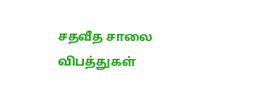சதவீத சாலை விபத்துகள்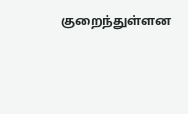குறைந்துள்ளன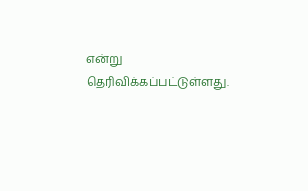என்று தெரிவிக்கப்பட்டுள்ளது.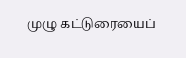முழு கட்டுரையைப்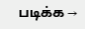படிக்க →